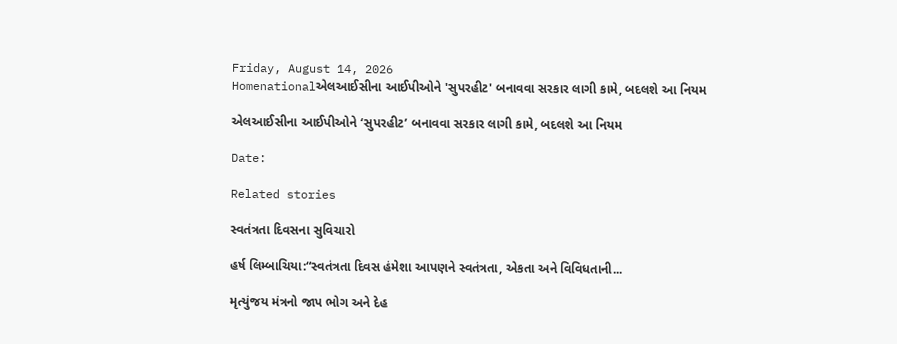Friday, August 14, 2026
Homenationalએલઆઈસીના આઈપીઓને 'સુપરહીટ' બનાવવા સરકાર લાગી કામે, બદલશે આ નિયમ

એલઆઈસીના આઈપીઓને ‘સુપરહીટ’ બનાવવા સરકાર લાગી કામે, બદલશે આ નિયમ

Date:

Related stories

સ્વતંત્રતા દિવસના સુવિચારો

હર્ષ લિમ્બાચિયા:“સ્વતંત્રતા દિવસ હંમેશા આપણને સ્વતંત્રતા, એકતા અને વિવિધતાની...

મૃત્યુંજય મંત્રનો જાપ ભોગ અને દેહ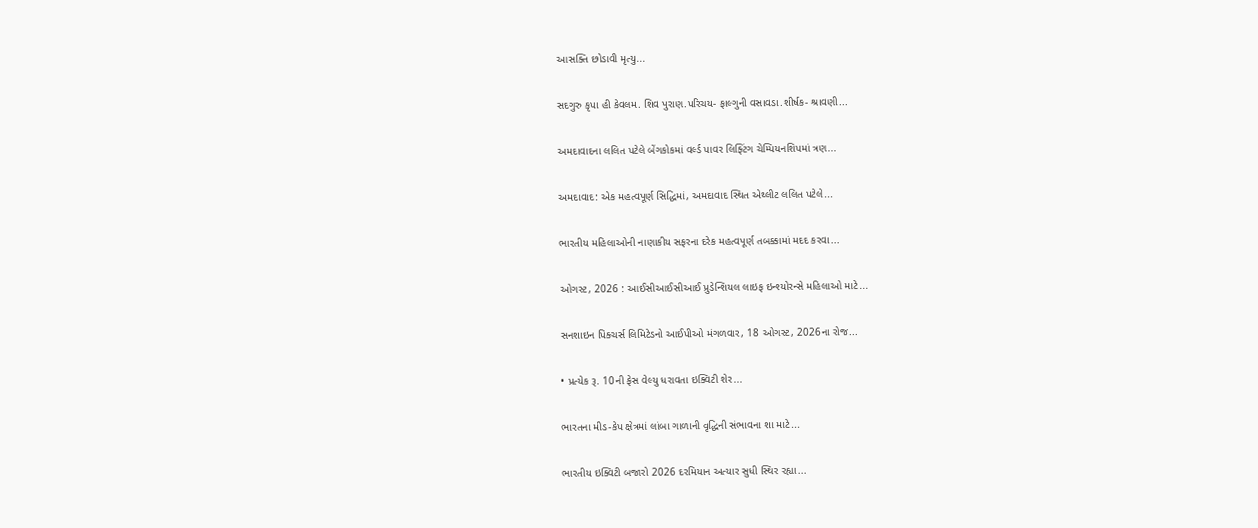આસક્તિ છોડાવી મૃત્યુ...

સદગુરુ કૃપા હી કેવલમ. શિવ પુરાણ.પરિચય- ફાલ્ગુની વસાવડા.શીર્ષક- શ્રાવણી...

અમદાવાદના લલિત પટેલે બેંગકોકમાં વર્લ્ડ પાવર લિફ્ટિંગ ચેમ્પિયનશિપમાં ત્રણ...

અમદાવાદ: એક મહત્વપૂર્ણ સિદ્ધિમાં, અમદાવાદ સ્થિત એથ્લીટ લલિત પટેલે...

ભારતીય મહિલાઓની નાણાકીય સફરના દરેક મહત્વપૂર્ણ તબક્કામાં મદદ કરવા...

ઓગસ્ટ, 2026 : આઈસીઆઈસીઆઈ પ્રુડેન્શિયલ લાઇફ ઇન્શ્યોરન્સે મહિલાઓ માટે...

સનશાઇન પિક્ચર્સ લિમિટેડનો આઈપીઓ મંગળવાર, 18 ઓગસ્ટ, 2026ના રોજ...

• પ્રત્યેક રૂ. 10ની ફેસ વેલ્યુ ધરાવતા ઇક્વિટી શેર...

ભારતના મીડ-કેપ ક્ષેત્રમાં લાંબા ગાળાની વૃદ્ધિની સંભાવના શા માટે...

ભારતીય ઇક્વિટી બજારો 2026 દરમિયાન અત્યાર સુધી સ્થિર રહ્યા...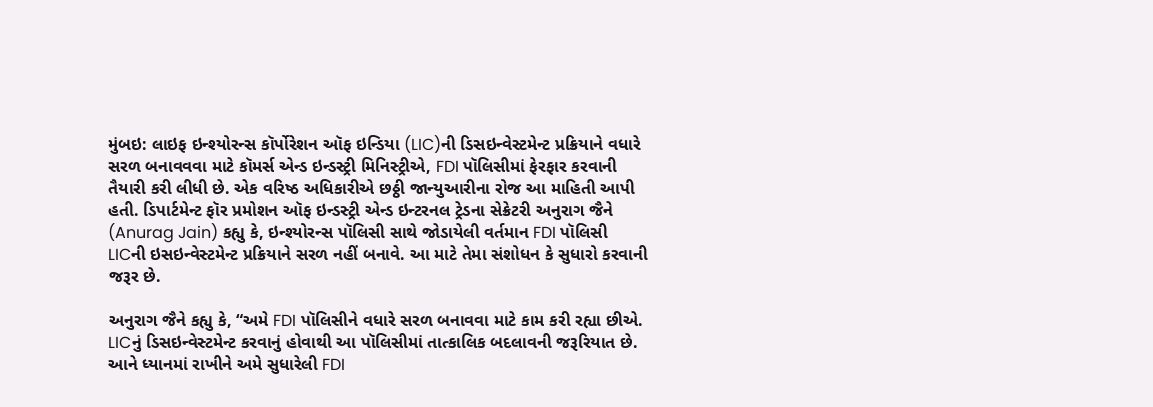મુંબઇ: લાઇફ ઇન્શ્યોરન્સ કૉર્પોરેશન ઑફ ઇન્ડિયા (LIC)ની ડિસઇન્વેસ્ટમેન્ટ પ્રક્રિયાને વધારે સરળ બનાવવવા માટે કૉમર્સ એન્ડ ઇન્ડસ્ટ્રી મિનિસ્ટ્રીએ, FDI પૉલિસીમાં ફેરફાર કરવાની તૈયારી કરી લીધી છે. એક વરિષ્ઠ અધિકારીએ છઠ્ઠી જાન્યુઆરીના રોજ આ માહિતી આપી હતી. ડિપાર્ટમેન્ટ ફૉર પ્રમોશન ઑફ ઇન્ડસ્ટ્રી એન્ડ ઇન્ટરનલ ટ્રેડના સેક્રેટરી અનુરાગ જૈને (Anurag Jain) કહ્યુ કે, ઇન્શ્યોરન્સ પૉલિસી સાથે જોડાયેલી વર્તમાન FDI પૉલિસી LICની ઇસઇન્વેસ્ટમેન્ટ પ્રક્રિયાને સરળ નહીં બનાવે. આ માટે તેમા સંશોધન કે સુધારો કરવાની જરૂર છે.

અનુરાગ જૈને કહ્યુ કે, “અમે FDI પૉલિસીને વધારે સરળ બનાવવા માટે કામ કરી રહ્યા છીએ. LICનું ડિસઇન્વેસ્ટમેન્ટ કરવાનું હોવાથી આ પૉલિસીમાં તાત્કાલિક બદલાવની જરૂરિયાત છે. આને ધ્યાનમાં રાખીને અમે સુધારેલી FDI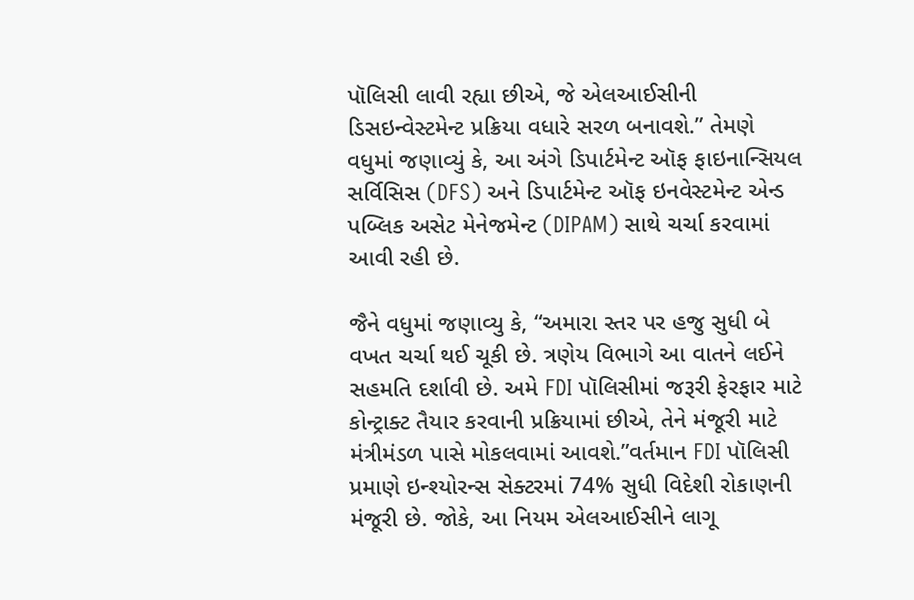પૉલિસી લાવી રહ્યા છીએ, જે એલઆઈસીની ડિસઇન્વેસ્ટમેન્ટ પ્રક્રિયા વધારે સરળ બનાવશે.” તેમણે વધુમાં જણાવ્યું કે, આ અંગે ડિપાર્ટમેન્ટ ઑફ ફાઇનાન્સિયલ સર્વિસિસ (DFS) અને ડિપાર્ટમેન્ટ ઑફ ઇનવેસ્ટમેન્ટ એન્ડ પબ્લિક અસેટ મેનેજમેન્ટ (DIPAM) સાથે ચર્ચા કરવામાં આવી રહી છે.

જૈને વધુમાં જણાવ્યુ કે, “અમારા સ્તર પર હજુ સુધી બે વખત ચર્ચા થઈ ચૂકી છે. ત્રણેય વિભાગે આ વાતને લઈને સહમતિ દર્શાવી છે. અમે FDI પૉલિસીમાં જરૂરી ફેરફાર માટે કોન્ટ્રાક્ટ તૈયાર કરવાની પ્રક્રિયામાં છીએ, તેને મંજૂરી માટે મંત્રીમંડળ પાસે મોકલવામાં આવશે.”વર્તમાન FDI પૉલિસી પ્રમાણે ઇન્શ્યોરન્સ સેક્ટરમાં 74% સુધી વિદેશી રોકાણની મંજૂરી છે. જોકે, આ નિયમ એલઆઈસીને લાગૂ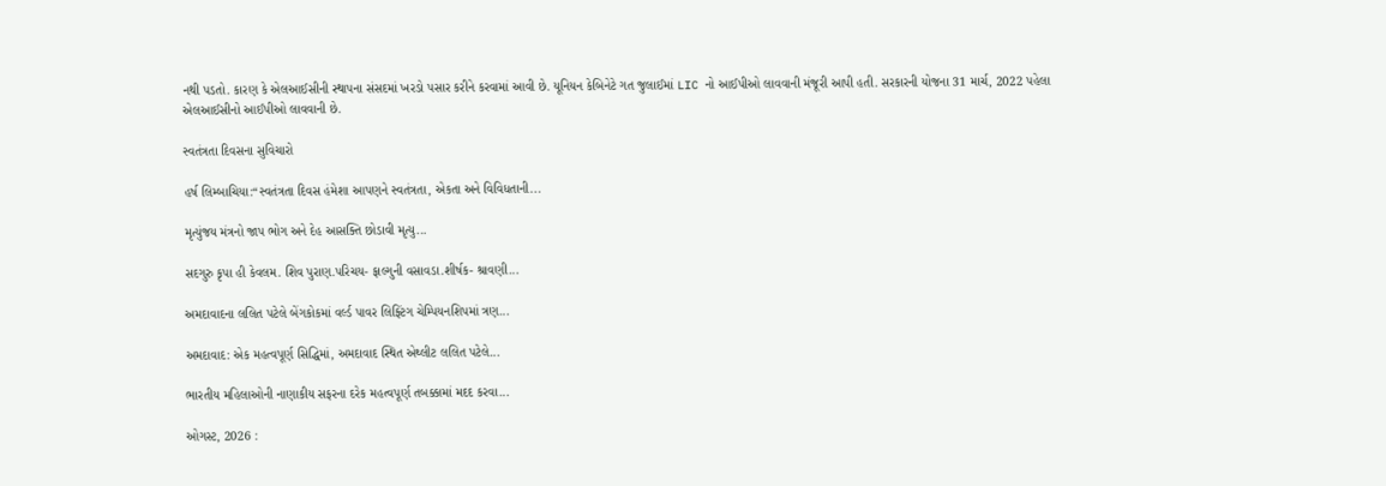નથી પડતો. કારણ કે એલઆઈસીની સ્થાપના સંસદમાં ખરડો પસાર કરીને કરવામાં આવી છે. યૂનિયન કેબિનેટે ગત જુલાઈમાં LIC નો આઈપીઓ લાવવાની મંજૂરી આપી હતી. સરકારની યોજના 31 માર્ચ, 2022 પહેલા એલઆઈસીનો આઈપીઓ લાવવાની છે.

સ્વતંત્રતા દિવસના સુવિચારો

હર્ષ લિમ્બાચિયા:“સ્વતંત્રતા દિવસ હંમેશા આપણને સ્વતંત્રતા, એકતા અને વિવિધતાની...

મૃત્યુંજય મંત્રનો જાપ ભોગ અને દેહ આસક્તિ છોડાવી મૃત્યુ...

સદગુરુ કૃપા હી કેવલમ. શિવ પુરાણ.પરિચય- ફાલ્ગુની વસાવડા.શીર્ષક- શ્રાવણી...

અમદાવાદના લલિત પટેલે બેંગકોકમાં વર્લ્ડ પાવર લિફ્ટિંગ ચેમ્પિયનશિપમાં ત્રણ...

અમદાવાદ: એક મહત્વપૂર્ણ સિદ્ધિમાં, અમદાવાદ સ્થિત એથ્લીટ લલિત પટેલે...

ભારતીય મહિલાઓની નાણાકીય સફરના દરેક મહત્વપૂર્ણ તબક્કામાં મદદ કરવા...

ઓગસ્ટ, 2026 :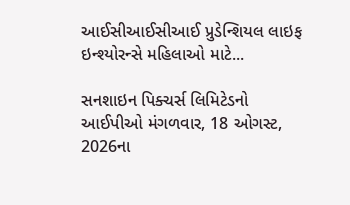આઈસીઆઈસીઆઈ પ્રુડેન્શિયલ લાઇફ ઇન્શ્યોરન્સે મહિલાઓ માટે...

સનશાઇન પિક્ચર્સ લિમિટેડનો આઈપીઓ મંગળવાર, 18 ઓગસ્ટ, 2026ના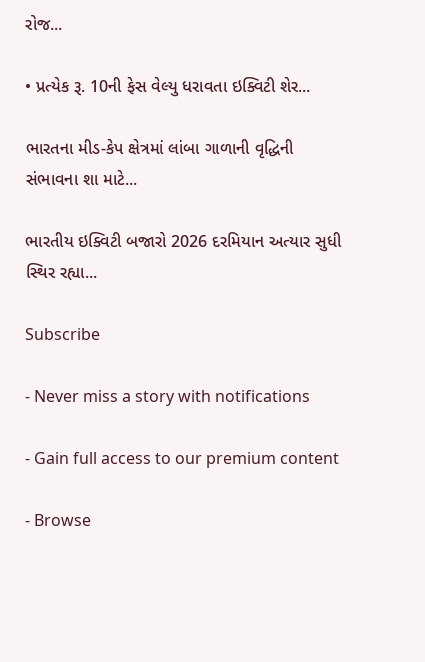રોજ...

• પ્રત્યેક રૂ. 10ની ફેસ વેલ્યુ ધરાવતા ઇક્વિટી શેર...

ભારતના મીડ-કેપ ક્ષેત્રમાં લાંબા ગાળાની વૃદ્ધિની સંભાવના શા માટે...

ભારતીય ઇક્વિટી બજારો 2026 દરમિયાન અત્યાર સુધી સ્થિર રહ્યા...

Subscribe

- Never miss a story with notifications

- Gain full access to our premium content

- Browse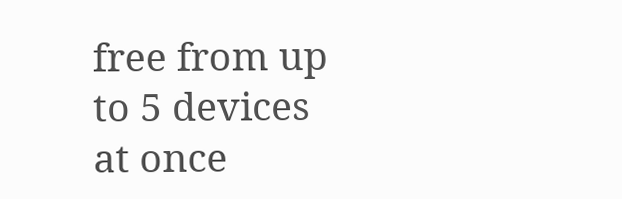free from up to 5 devices at once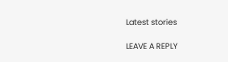Latest stories

LEAVE A REPLY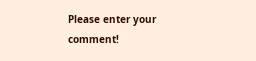Please enter your comment!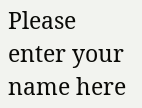Please enter your name here